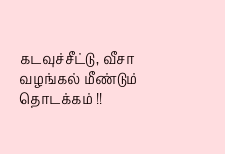கடவுச்சீட்டு, வீசா வழங்கல் மீண்டும் தொடக்கம் !!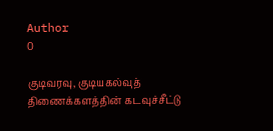Author
0

குடிவரவு, குடியகல்வுத் திணைக்களத்தின் கடவுச்சீட்டு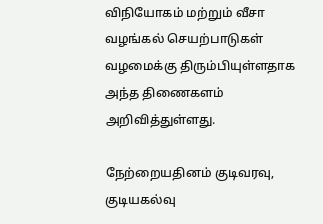விநியோகம் மற்றும் வீசா வழங்கல் செயற்பாடுகள் வழமைக்கு திரும்பியுள்ளதாக அந்த திணைகளம் அறிவித்துள்ளது.

நேற்றையதினம் குடிவரவு, குடியகல்வு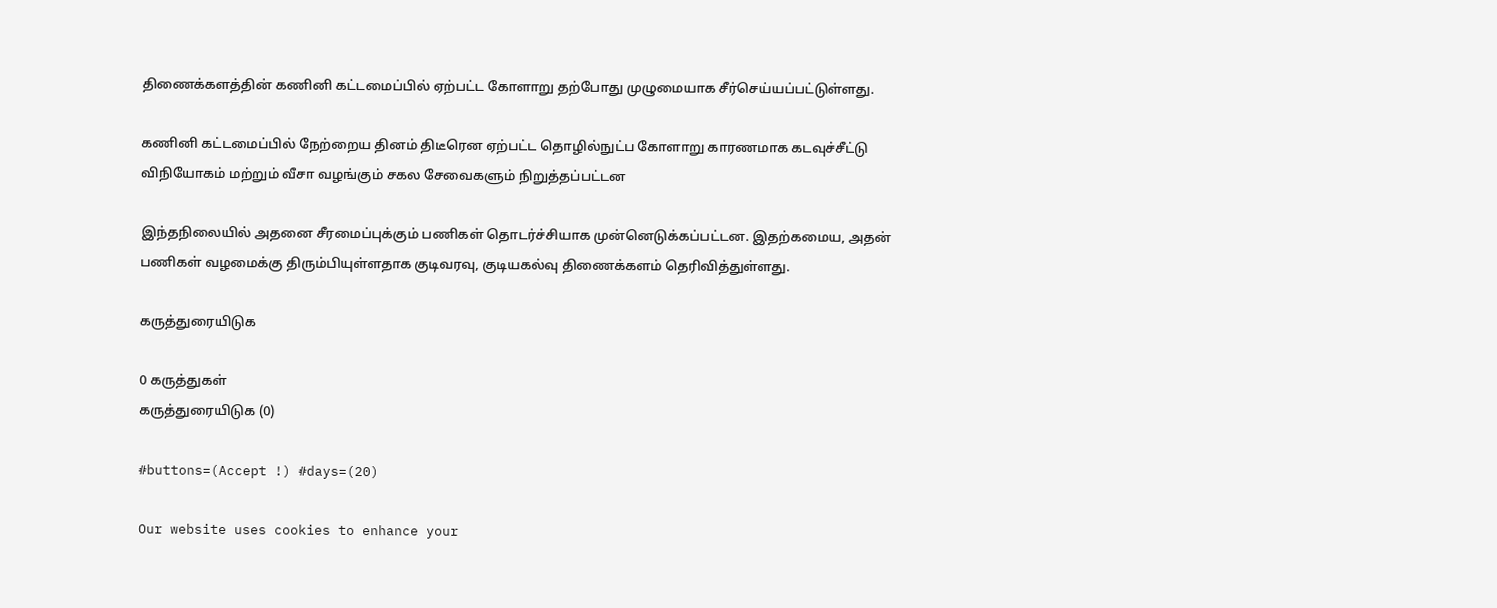திணைக்களத்தின் கணினி கட்டமைப்பில் ஏற்பட்ட கோளாறு தற்போது முழுமையாக சீர்செய்யப்பட்டுள்ளது.

கணினி கட்டமைப்பில் நேற்றைய தினம் திடீரென ஏற்பட்ட தொழில்நுட்ப கோளாறு காரணமாக கடவுச்சீட்டு விநியோகம் மற்றும் வீசா வழங்கும் சகல சேவைகளும் நிறுத்தப்பட்டன

இந்தநிலையில் அதனை சீரமைப்புக்கும் பணிகள் தொடர்ச்சியாக முன்னெடுக்கப்பட்டன. இதற்கமைய, அதன் பணிகள் வழமைக்கு திரும்பியுள்ளதாக குடிவரவு, குடியகல்வு திணைக்களம் தெரிவித்துள்ளது.

கருத்துரையிடுக

0 கருத்துகள்
கருத்துரையிடுக (0)

#buttons=(Accept !) #days=(20)

Our website uses cookies to enhance your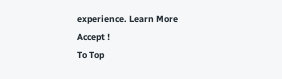experience. Learn More
Accept !
To Top